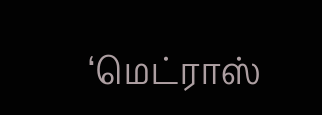‘மெட்ராஸ்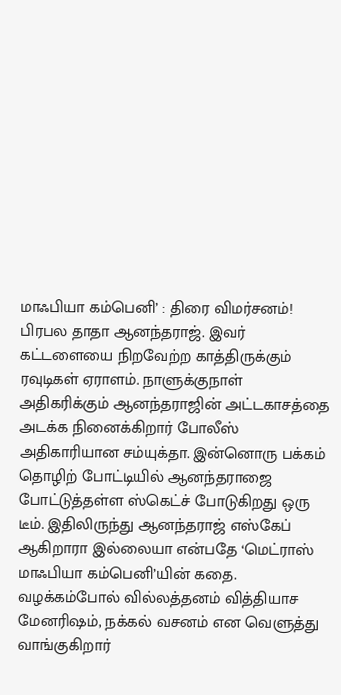மாஃபியா கம்பெனி’ : திரை விமர்சனம்!
பிரபல தாதா ஆனந்தராஜ். இவர் கட்டளையை நிறவேற்ற காத்திருக்கும் ரவுடிகள் ஏராளம். நாளுக்குநாள் அதிகரிக்கும் ஆனந்தராஜின் அட்டகாசத்தை அடக்க நினைக்கிறார் போலீஸ் அதிகாரியான சம்யுக்தா. இன்னொரு பக்கம் தொழிற் போட்டியில் ஆனந்தராஜை போட்டுத்தள்ள ஸ்கெட்ச் போடுகிறது ஒரு டீம். இதிலிருந்து ஆனந்தராஜ் எஸ்கேப் ஆகிறாரா இல்லையா என்பதே ‘மெட்ராஸ் மாஃபியா கம்பெனி’யின் கதை.
வழக்கம்போல் வில்லத்தனம் வித்தியாச மேனரிஷம், நக்கல் வசனம் என வெளுத்து வாங்குகிறார்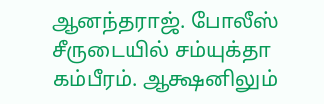ஆனந்தராஜ். போலீஸ் சீருடையில் சம்யுக்தா கம்பீரம். ஆக்ஷனிலும்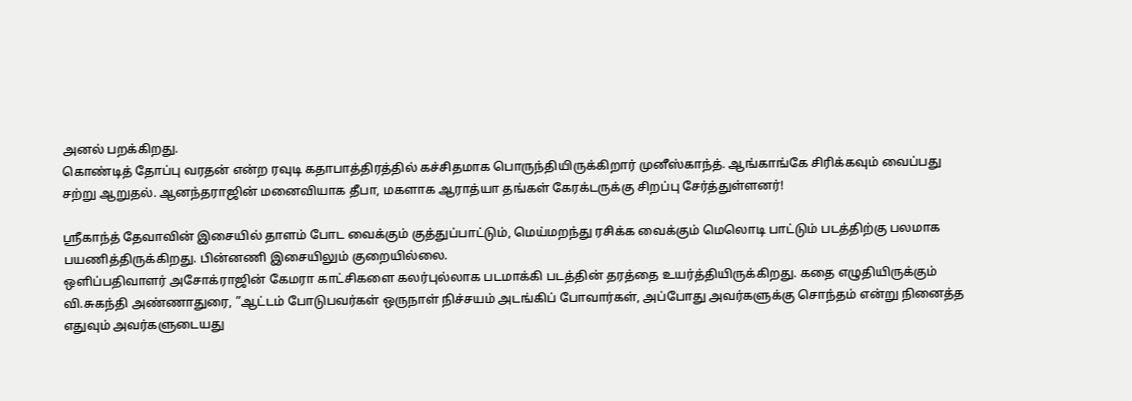அனல் பறக்கிறது.
கொண்டித் தோப்பு வரதன் என்ற ரவுடி கதாபாத்திரத்தில் கச்சிதமாக பொருந்தியிருக்கிறார் முனீஸ்காந்த். ஆங்காங்கே சிரிக்கவும் வைப்பது சற்று ஆறுதல். ஆனந்தராஜின் மனைவியாக தீபா, மகளாக ஆராத்யா தங்கள் கேரக்டருக்கு சிறப்பு சேர்த்துள்ளனர்!

ஸ்ரீகாந்த் தேவாவின் இசையில் தாளம் போட வைக்கும் குத்துப்பாட்டும், மெய்மறந்து ரசிக்க வைக்கும் மெலொடி பாட்டும் படத்திற்கு பலமாக பயணித்திருக்கிறது. பின்னணி இசையிலும் குறையில்லை.
ஒளிப்பதிவாளர் அசோக்ராஜின் கேமரா காட்சிகளை கலர்புல்லாக படமாக்கி படத்தின் தரத்தை உயர்த்தியிருக்கிறது. கதை எழுதியிருக்கும் வி.சுகந்தி அண்ணாதுரை, ”ஆட்டம் போடுபவர்கள் ஒருநாள் நிச்சயம் அடங்கிப் போவார்கள், அப்போது அவர்களுக்கு சொந்தம் என்று நினைத்த எதுவும் அவர்களுடையது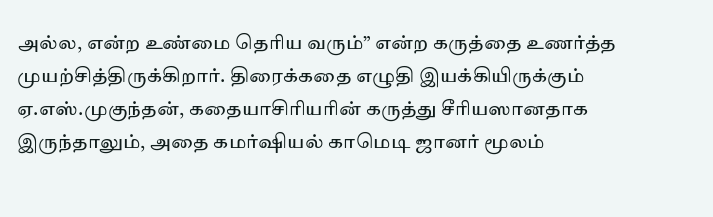அல்ல, என்ற உண்மை தெரிய வரும்” என்ற கருத்தை உணர்த்த முயற்சித்திருக்கிறார். திரைக்கதை எழுதி இயக்கியிருக்கும் ஏ.எஸ்.முகுந்தன், கதையாசிரியரின் கருத்து சீரியஸானதாக இருந்தாலும், அதை கமர்ஷியல் காமெடி ஜானர் மூலம்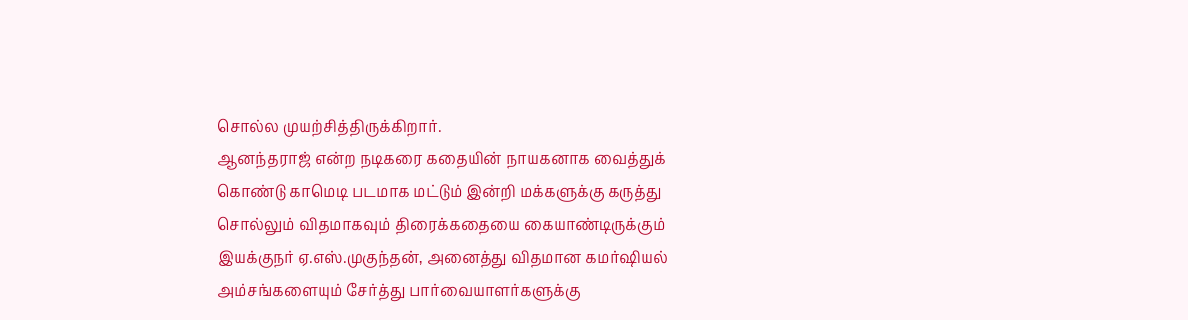சொல்ல முயற்சித்திருக்கிறார்.
ஆனந்தராஜ் என்ற நடிகரை கதையின் நாயகனாக வைத்துக் கொண்டு காமெடி படமாக மட்டும் இன்றி மக்களுக்கு கருத்து சொல்லும் விதமாகவும் திரைக்கதையை கையாண்டிருக்கும் இயக்குநர் ஏ.எஸ்.முகுந்தன், அனைத்து விதமான கமர்ஷியல் அம்சங்களையும் சேர்த்து பார்வையாளர்களுக்கு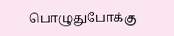பொழுதுபோக்கு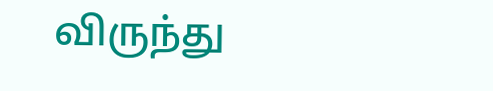விருந்து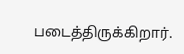படைத்திருக்கிறார்.